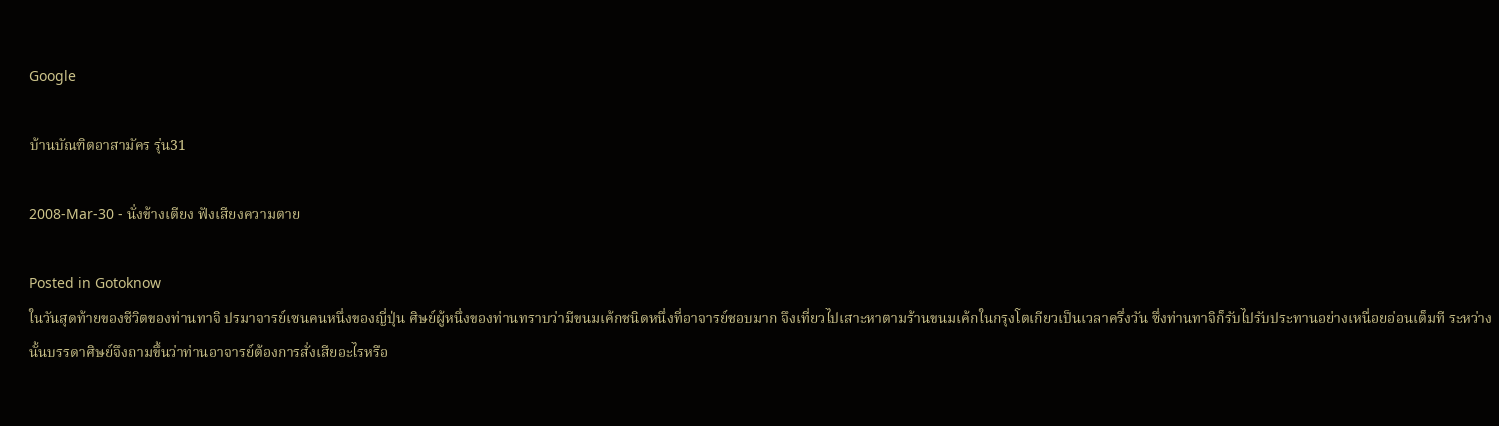Google

บ้านบัณฑิตอาสามัคร รุ่น31

2008-Mar-30 - นั่งข้างเตียง ฟังเสียงความตาย

Posted in Gotoknow
ในวันสุดท้ายของชีวิตของท่านทาจิ ปรมาจารย์เซนคนหนึ่งของญี่ปุ่น ศิษย์ผู้หนึ่งของท่านทราบว่ามีขนมเค้กชนิดหนึ่งที่อาจารย์ชอบมาก จึงเที่ยวไปเสาะหาตามร้านขนมเค้กในกรุงโตเกียวเป็นเวลาครึ่งวัน ซึ่งท่านทาจิก็รับไปรับประทานอย่างเหนื่อยอ่อนเต็มที ระหว่างนั้นบรรดาศิษย์จึงถามขึ้นว่าท่านอาจารย์ต้องการสั่งเสียอะไรหรือ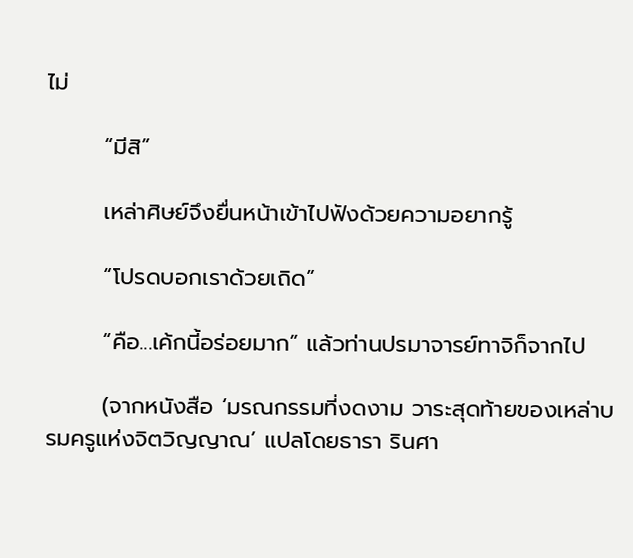ไม่

       “มีสิ”

       เหล่าศิษย์จึงยื่นหน้าเข้าไปฟังด้วยความอยากรู้

       “โปรดบอกเราด้วยเถิด”

       “คือ...เค้กนี้อร่อยมาก” แล้วท่านปรมาจารย์ทาจิก็จากไป

       (จากหนังสือ ‘มรณกรรมที่งดงาม วาระสุดท้ายของเหล่าบรมครูแห่งจิตวิญญาณ’ แปลโดยธารา รินศา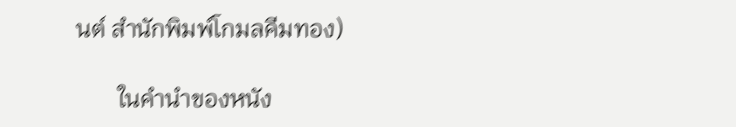นต์ สำนักพิมพ์โกมลคีมทอง)

       ในคำนำของหนัง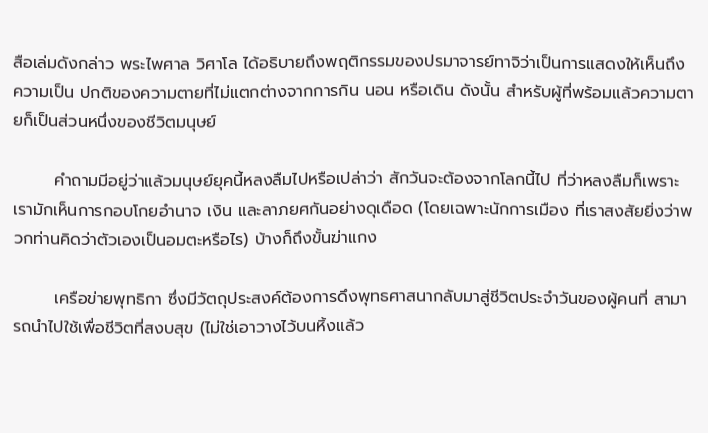สือเล่มดังกล่าว พระไพศาล วิศาโล ได้อธิบายถึงพฤติกรรมของปรมาจารย์ทาจิว่าเป็นการแสดงให้เห็นถึงความเป็น ปกติของความตายที่ไม่แตกต่างจากการกิน นอน หรือเดิน ดังนั้น สำหรับผู้ที่พร้อมแล้วความตายก็เป็นส่วนหนึ่งของชีวิตมนุษย์

       คำถามมีอยู่ว่าแล้วมนุษย์ยุคนี้หลงลืมไปหรือเปล่าว่า สักวันจะต้องจากโลกนี้ไป ที่ว่าหลงลืมก็เพราะเรามักเห็นการกอบโกยอำนาจ เงิน และลาภยศกันอย่างดุเดือด (โดยเฉพาะนักการเมือง ที่เราสงสัยยิ่งว่าพวกท่านคิดว่าตัวเองเป็นอมตะหรือไร) บ้างก็ถึงขั้นฆ่าแกง

       เครือข่ายพุทธิกา ซึ่งมีวัตถุประสงค์ต้องการดึงพุทธศาสนากลับมาสู่ชีวิตประจำวันของผู้คนที่ สามารถนำไปใช้เพื่อชีวิตที่สงบสุข (ไม่ใช่เอาวางไว้บนหิ้งแล้ว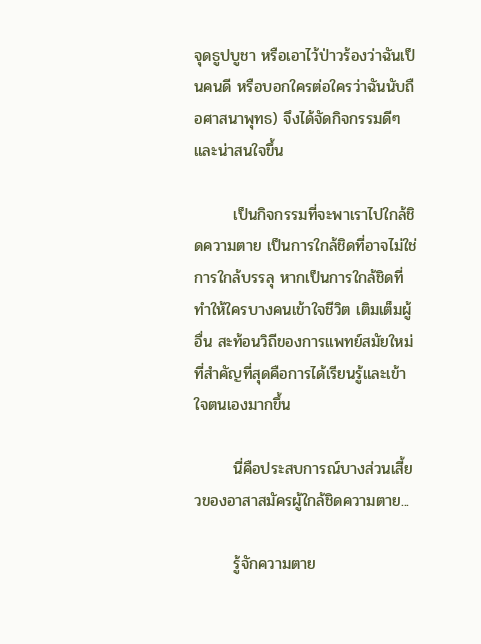จุดธูปบูชา หรือเอาไว้ป่าวร้องว่าฉันเป็นคนดี หรือบอกใครต่อใครว่าฉันนับถือศาสนาพุทธ) จึงได้จัดกิจกรรมดีๆ และน่าสนใจขึ้น

       เป็นกิจกรรมที่จะพาเราไปใกล้ชิดความตาย เป็นการใกล้ชิดที่อาจไม่ใช่การใกล้บรรลุ หากเป็นการใกล้ชิดที่ทำให้ใครบางคนเข้าใจชีวิต เติมเต็มผู้อื่น สะท้อนวิถีของการแพทย์สมัยใหม่ ที่สำคัญที่สุดคือการได้เรียนรู้และเข้าใจตนเองมากขึ้น

       นี่คือประสบการณ์บางส่วนเสี้ยวของอาสาสมัครผู้ใกล้ชิดความตาย...

       รู้จักความตาย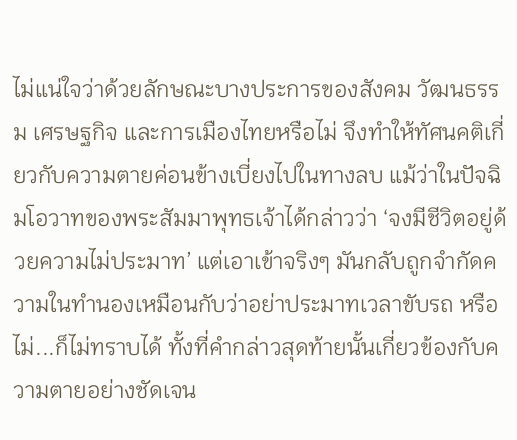ไม่แน่ใจว่าด้วยลักษณะบางประการของสังคม วัฒนธรรม เศรษฐกิจ และการเมืองไทยหรือไม่ จึงทำให้ทัศนคติเกี่ยวกับความตายค่อนข้างเบี่ยงไปในทางลบ แม้ว่าในปัจฉิมโอวาทของพระสัมมาพุทธเจ้าได้กล่าวว่า ‘จงมีชีวิตอยู่ด้วยความไม่ประมาท’ แต่เอาเข้าจริงๆ มันกลับถูกจำกัดความในทำนองเหมือนกับว่าอย่าประมาทเวลาขับรถ หรือไม่...ก็ไม่ทราบได้ ทั้งที่คำกล่าวสุดท้ายนั้นเกี่ยวข้องกับความตายอย่างชัดเจน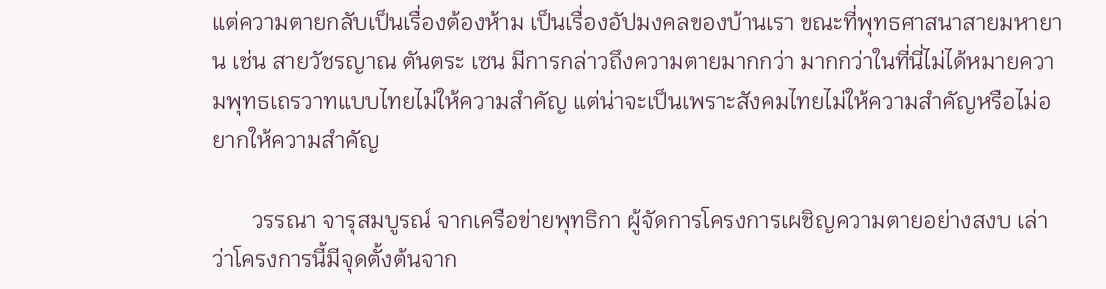แต่ความตายกลับเป็นเรื่องต้องห้าม เป็นเรื่องอัปมงคลของบ้านเรา ขณะที่พุทธศาสนาสายมหายาน เช่น สายวัชรญาณ ตันตระ เซน มีการกล่าวถึงความตายมากกว่า มากกว่าในที่นี่ไม่ได้หมายความพุทธเถรวาทแบบไทยไม่ให้ความสำคัญ แต่น่าจะเป็นเพราะสังคมไทยไม่ให้ความสำคัญหรือไม่อยากให้ความสำคัญ

       วรรณา จารุสมบูรณ์ จากเครือข่ายพุทธิกา ผู้จัดการโครงการเผชิญความตายอย่างสงบ เล่าว่าโครงการนี้มีจุดตั้งต้นจาก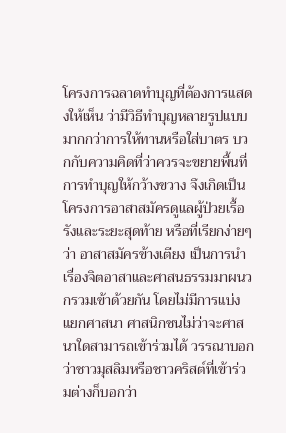โครงการฉลาดทำบุญที่ต้องการแสดงให้เห็น ว่ามีวิธีทำบุญหลายรูปแบบมากกว่าการให้ทานหรือใส่บาตร บวกกับความคิดที่ว่าควรจะขยายพื้นที่การทำบุญให้กว้างขวาง จึงเกิดเป็น โครงการอาสาสมัครดูแลผู้ป่วยเรื้อรังและระยะสุดท้าย หรือที่เรียกง่ายๆ ว่า อาสาสมัครข้างเตียง เป็นการนำเรื่องจิตอาสาและศาสนธรรมมาผนวกรวมเข้าด้วยกัน โดยไม่มีการแบ่งแยกศาสนา ศาสนิกชนไม่ว่าจะศาสนาใดสามารถเข้าร่วมได้ วรรณาบอกว่าชาวมุสลิมหรือชาวคริสต์ที่เข้าร่วมต่างก็บอกว่า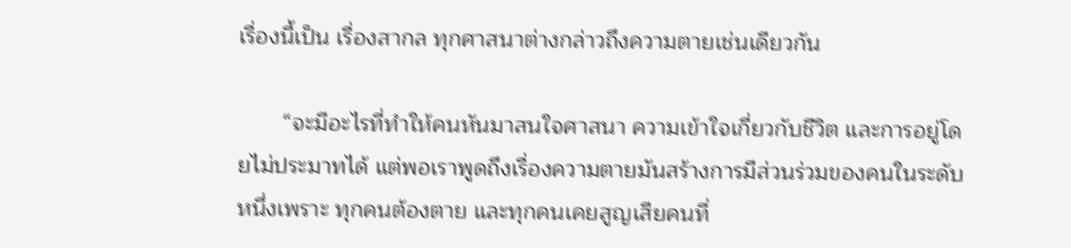เรื่องนี้เป็น เรื่องสากล ทุกศาสนาต่างกล่าวถึงความตายเช่นเดียวกัน

       “จะมีอะไรที่ทำให้คนหันมาสนใจศาสนา ความเข้าใจเกี่ยวกับชีวิต และการอยู่โดยไม่ประมาทได้ แต่พอเราพูดถึงเรื่องความตายมันสร้างการมีส่วนร่วมของคนในระดับหนึ่งเพราะ ทุกคนต้องตาย และทุกคนเคยสูญเสียคนที่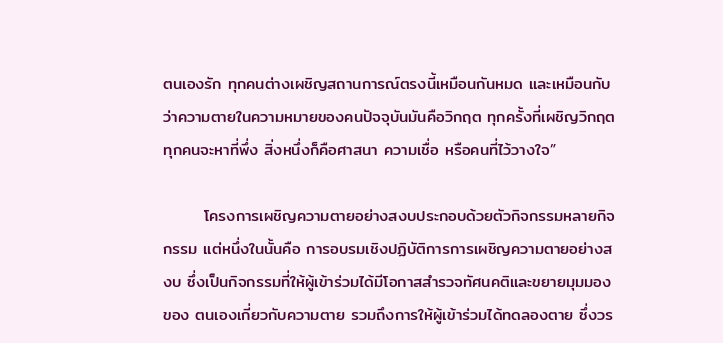ตนเองรัก ทุกคนต่างเผชิญสถานการณ์ตรงนี้เหมือนกันหมด และเหมือนกับว่าความตายในความหมายของคนปัจจุบันมันคือวิกฤต ทุกครั้งที่เผชิญวิกฤตทุกคนจะหาที่พึ่ง สิ่งหนึ่งก็คือศาสนา ความเชื่อ หรือคนที่ไว้วางใจ”

       โครงการเผชิญความตายอย่างสงบประกอบด้วยตัวกิจกรรมหลายกิจกรรม แต่หนึ่งในนั้นคือ การอบรมเชิงปฏิบัติการการเผชิญความตายอย่างสงบ ซึ่งเป็นกิจกรรมที่ให้ผู้เข้าร่วมได้มีโอกาสสำรวจทัศนคติและขยายมุมมองของ ตนเองเกี่ยวกับความตาย รวมถึงการให้ผู้เข้าร่วมได้ทดลองตาย ซึ่งวร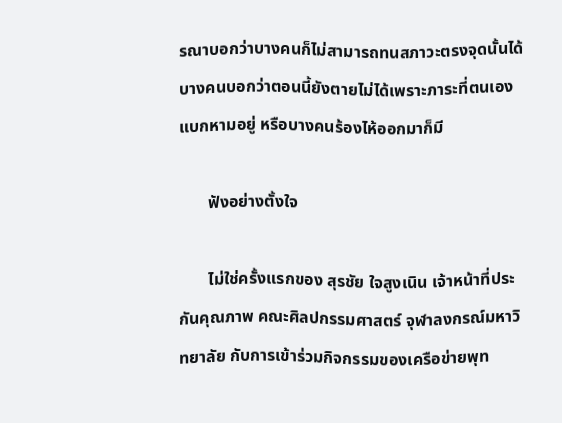รณาบอกว่าบางคนก็ไม่สามารถทนสภาวะตรงจุดนั้นได้ บางคนบอกว่าตอนนี้ยังตายไม่ได้เพราะภาระที่ตนเองแบกหามอยู่ หรือบางคนร้องไห้ออกมาก็มี

       ฟังอย่างตั้งใจ

       ไม่ใช่ครั้งแรกของ สุรชัย ใจสูงเนิน เจ้าหน้าที่ประกันคุณภาพ คณะศิลปกรรมศาสตร์ จุฬาลงกรณ์มหาวิทยาลัย กับการเข้าร่วมกิจกรรมของเครือข่ายพุท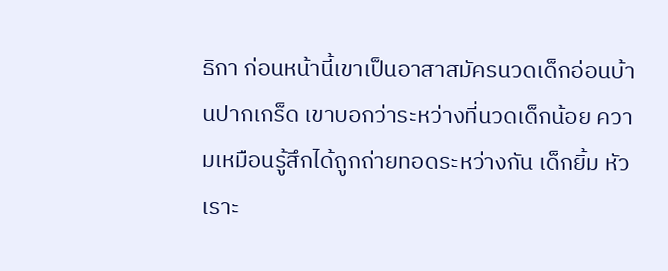ธิกา ก่อนหน้านี้เขาเป็นอาสาสมัครนวดเด็กอ่อนบ้านปากเกร็ด เขาบอกว่าระหว่างที่นวดเด็กน้อย ความเหมือนรู้สึกได้ถูกถ่ายทอดระหว่างกัน เด็กยิ้ม หัวเราะ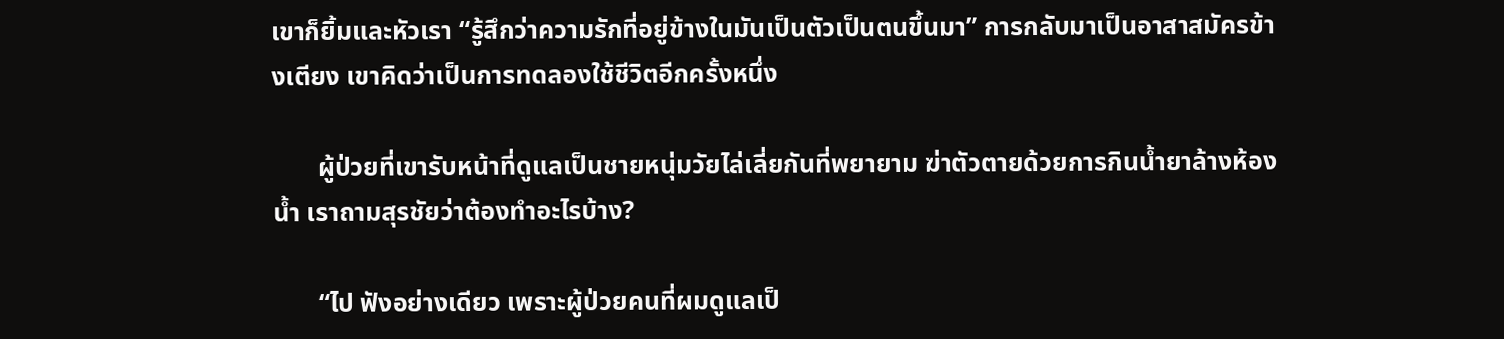เขาก็ยิ้มและหัวเรา “รู้สึกว่าความรักที่อยู่ข้างในมันเป็นตัวเป็นตนขึ้นมา” การกลับมาเป็นอาสาสมัครข้างเตียง เขาคิดว่าเป็นการทดลองใช้ชีวิตอีกครั้งหนึ่ง

       ผู้ป่วยที่เขารับหน้าที่ดูแลเป็นชายหนุ่มวัยไล่เลี่ยกันที่พยายาม ฆ่าตัวตายด้วยการกินน้ำยาล้างห้องน้ำ เราถามสุรชัยว่าต้องทำอะไรบ้าง?

       “ไป ฟังอย่างเดียว เพราะผู้ป่วยคนที่ผมดูแลเป็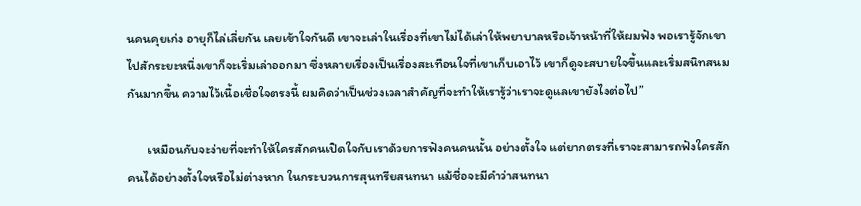นคนคุยเก่ง อายุก็ไล่เลี่ยกัน เลยเข้าใจกันดี เขาจะเล่าในเรื่องที่เขาไม่ได้เล่าให้พยาบาลหรือเจ้าหน้าที่ให้ผมฟัง พอเรารู้จักเขาไปสักระยะหนึ่งเขาก็จะเริ่มเล่าออกมา ซึ่งหลายเรื่องเป็นเรื่องสะเทือนใจที่เขาเก็บเอาไว้ เขาก็ดูจะสบายใจขึ้นและเริ่มสนิทสนมกันมากขึ้น ความไว้เนื้อเชื่อใจตรงนี้ ผมคิดว่าเป็นช่วงเวลาสำคัญที่จะทำให้เรารู้ว่าเราจะดูแลเขายังไงต่อไป”

       เหมือนกับจะง่ายที่จะทำให้ใครสักคนเปิดใจกับเราด้วยการฟังคนคนนั้น อย่างตั้งใจ แต่ยากตรงที่เราจะสามารถฟังใครสักคนได้อย่างตั้งใจหรือไม่ต่างหาก ในกระบวนการสุนทรียสนทนา แม้ชื่อจะมีคำว่าสนทนา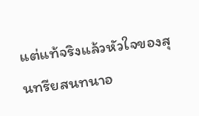แต่แท้จริงแล้วหัวใจของสุนทรียสนทนาอ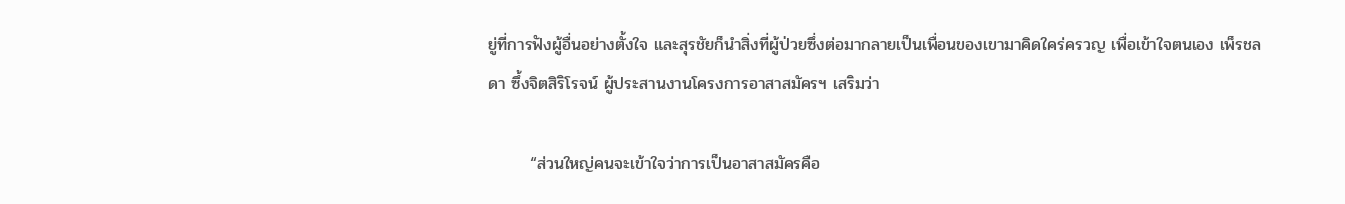ยู่ที่การฟังผู้อื่นอย่างตั้งใจ และสุรชัยก็นำสิ่งที่ผู้ป่วยซึ่งต่อมากลายเป็นเพื่อนของเขามาคิดใคร่ครวญ เพื่อเข้าใจตนเอง เพ็รชลดา ซึ้งจิตสิริโรจน์ ผู้ประสานงานโครงการอาสาสมัครฯ เสริมว่า

       “ส่วนใหญ่คนจะเข้าใจว่าการเป็นอาสาสมัครคือ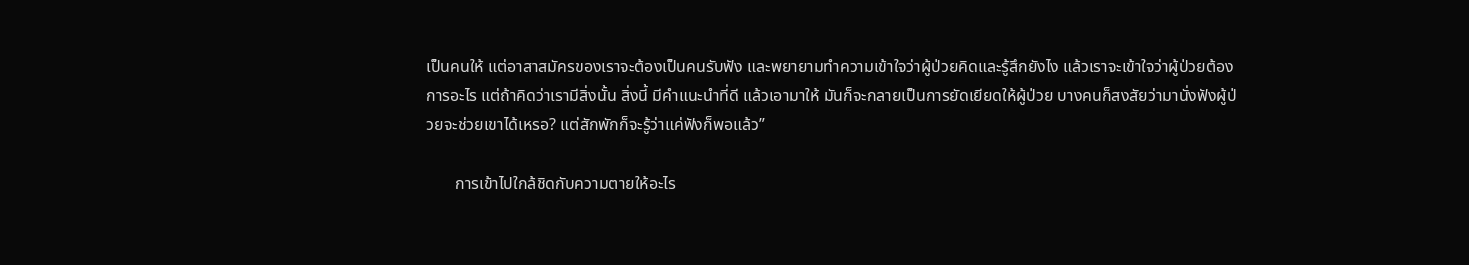เป็นคนให้ แต่อาสาสมัครของเราจะต้องเป็นคนรับฟัง และพยายามทำความเข้าใจว่าผู้ป่วยคิดและรู้สึกยังไง แล้วเราจะเข้าใจว่าผู้ป่วยต้องการอะไร แต่ถ้าคิดว่าเรามีสิ่งนั้น สิ่งนี้ มีคำแนะนำที่ดี แล้วเอามาให้ มันก็จะกลายเป็นการยัดเยียดให้ผู้ป่วย บางคนก็สงสัยว่ามานั่งฟังผู้ป่วยจะช่วยเขาได้เหรอ? แต่สักพักก็จะรู้ว่าแค่ฟังก็พอแล้ว”

       การเข้าไปใกล้ชิดกับความตายให้อะไร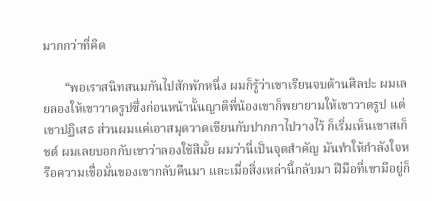มากกว่าที่คิด

       “พอเราสนิทสนมกันไปสักพักหนึ่ง ผมก็รู้ว่าเขาเรียนจบด้านศิลปะ ผมเลยลองให้เขาวาดรูปซึ่งก่อนหน้านั้นญาติพี่น้องเขาก็พยายามให้เขาวาดรูป แต่เขาปฏิเสธ ส่วนผมแค่เอาสมุดวาดเขียนกับปากกาไปวางไว้ ก็เริ่มเห็นเขาสเก็ชต์ ผมเลยบอกกับเขาว่าลองใช้สีมั้ย ผมว่านี่เป็นจุดสำคัญ มันทำให้กำลังใจหรือความเชื่อมั่นของเขากลับคืนมา และเมื่อสิ่งเหล่านี้กลับมา ฝีมือที่เขามีอยู่ก็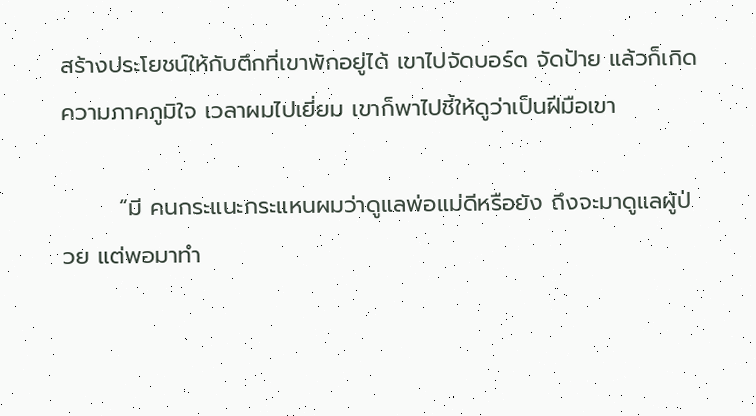สร้างประโยชน์ให้กับตึกที่เขาพักอยู่ได้ เขาไปจัดบอร์ด จัดป้าย แล้วก็เกิดความภาคภูมิใจ เวลาผมไปเยี่ยม เขาก็พาไปชี้ให้ดูว่าเป็นฝีมือเขา

       “มี คนกระแนะกระแหนผมว่าดูแลพ่อแม่ดีหรือยัง ถึงจะมาดูแลผู้ป่วย แต่พอมาทำ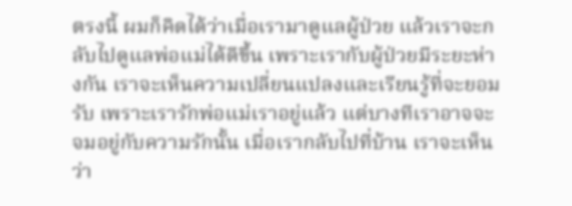ตรงนี้ ผมก็คิดได้ว่าเมื่อเรามาดูแลผู้ป่วย แล้วเราจะกลับไปดูแลพ่อแม่ได้ดีขึ้น เพราะเรากับผู้ป่วยมีระยะห่างกัน เราจะเห็นความเปลี่ยนแปลงและเรียนรู้ที่จะยอมรับ เพราะเรารักพ่อแม่เราอยู่แล้ว แต่บางทีเราอาจจะจมอยู่กับความรักนั้น เมื่อเรากลับไปที่บ้าน เราจะเห็นว่า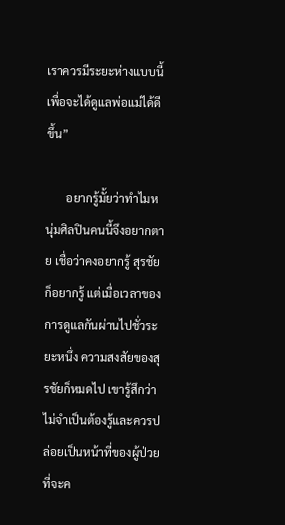เราควรมีระยะห่างแบบนี้เพื่อจะได้ดูแลพ่อแม่ได้ดีขึ้น”

       อยากรู้มั้ยว่าทำไมหนุ่มศิลปินคนนี้จึงอยากตาย เชื่อว่าคงอยากรู้ สุรชัยก็อยากรู้ แต่เมื่อเวลาของการดูแลกันผ่านไปชั่วระยะหนึ่ง ความสงสัยของสุรชัยก็หมดไป เขารู้สึกว่าไม่จำเป็นต้องรู้และควรปล่อยเป็นหน้าที่ของผู้ป่วยที่จะค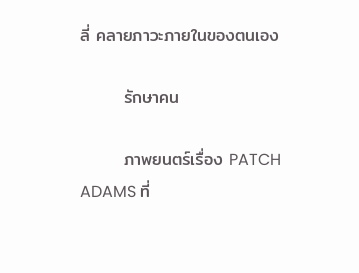ลี่ คลายภาวะภายในของตนเอง

       รักษาคน

       ภาพยนตร์เรื่อง PATCH ADAMS ที่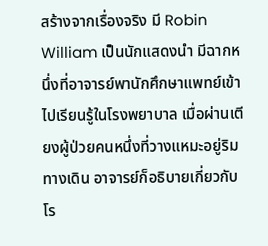สร้างจากเรื่องจริง มี Robin William เป็นนักแสดงนำ มีฉากหนึ่งที่อาจารย์พานักศึกษาแพทย์เข้าไปเรียนรู้ในโรงพยาบาล เมื่อผ่านเตียงผู้ป่วยคนหนึ่งที่วางแหมะอยู่ริมทางเดิน อาจารย์ก็อธิบายเกี่ยวกับโร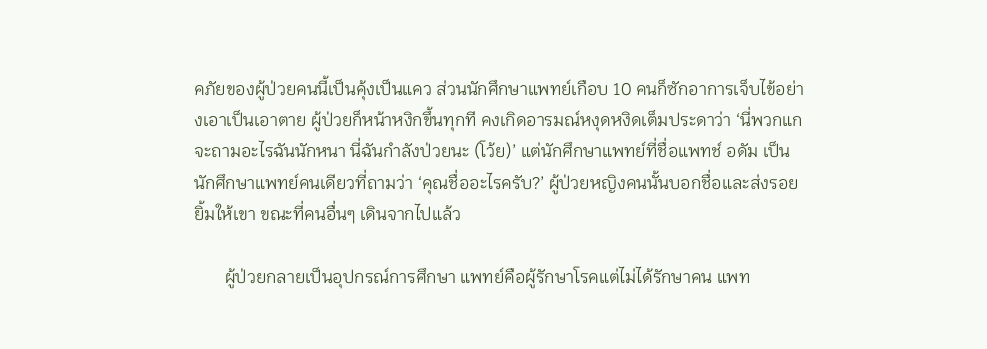คภัยของผู้ป่วยคนนี้เป็นคุ้งเป็นแคว ส่วนนักศึกษาแพทย์เกือบ 10 คนก็ซักอาการเจ็บไข้อย่างเอาเป็นเอาตาย ผู้ป่วยก็หน้าหงิกขึ้นทุกที คงเกิดอารมณ์หงุดหงิดเต็มประดาว่า ‘นี่พวกแกจะถามอะไรฉันนักหนา นี่ฉันกำลังป่วยนะ (โว้ย)’ แต่นักศึกษาแพทย์ที่ชื่อแพทช์ อดัม เป็นนักศึกษาแพทย์คนเดียวที่ถามว่า ‘คุณชื่ออะไรครับ?’ ผู้ป่วยหญิงคนนั้นบอกชื่อและส่งรอยยิ้มให้เขา ขณะที่คนอื่นๆ เดินจากไปแล้ว

       ผู้ป่วยกลายเป็นอุปกรณ์การศึกษา แพทย์คือผู้รักษาโรคแต่ไม่ได้รักษาคน แพท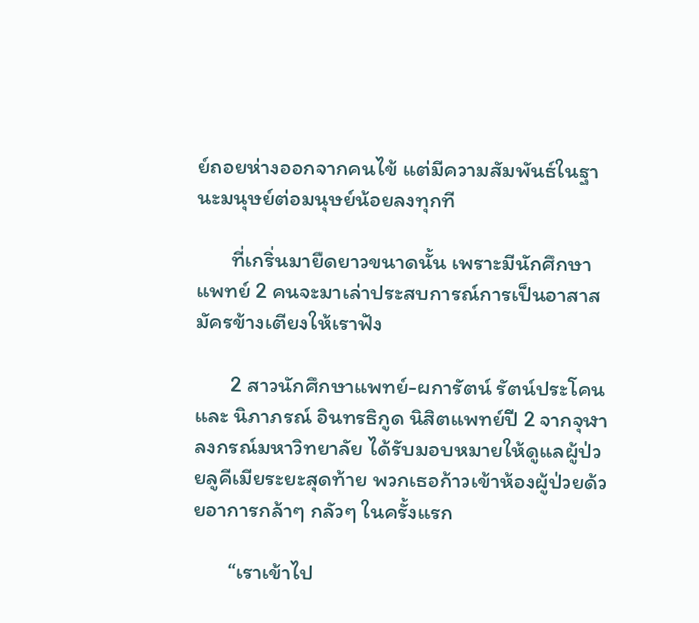ย์ถอยห่างออกจากคนไข้ แต่มีความสัมพันธ์ในฐานะมนุษย์ต่อมนุษย์น้อยลงทุกที

       ที่เกริ่นมายืดยาวขนาดนั้น เพราะมีนักศึกษาแพทย์ 2 คนจะมาเล่าประสบการณ์การเป็นอาสาสมัครข้างเตียงให้เราฟัง

       2 สาวนักศึกษาแพทย์-ผการัตน์ รัตน์ประโคน และ นิภาภรณ์ อินทรธิกูด นิสิตแพทย์ปี 2 จากจุฬาลงกรณ์มหาวิทยาลัย ได้รับมอบหมายให้ดูแลผู้ป่วยลูคีเมียระยะสุดท้าย พวกเธอก้าวเข้าห้องผู้ป่วยด้วยอาการกล้าๆ กลัวๆ ในครั้งแรก

       “เราเข้าไป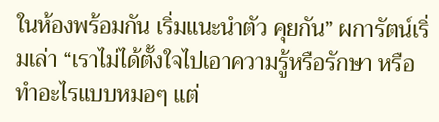ในห้องพร้อมกัน เริ่มแนะนำตัว คุยกัน” ผการัตน์เริ่มเล่า “เราไม่ได้ตั้งใจไปเอาความรู้หรือรักษา หรือทำอะไรแบบหมอๆ แต่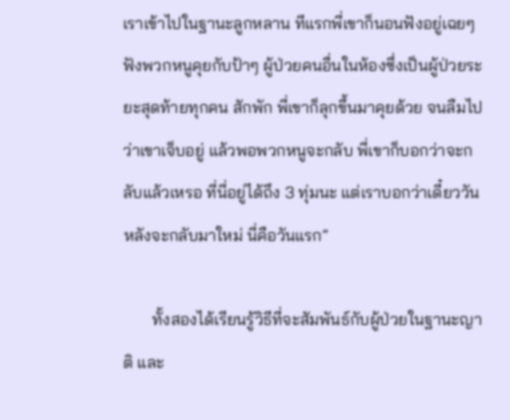เราเข้าไปในฐานะลูกหลาน ทีแรกพี่เขาก็นอนฟังอยู่เฉยๆ ฟังพวกหนูคุยกับป้าๆ ผู้ป่วยคนอื่นในห้องซึ่งเป็นผู้ป่วยระยะสุดท้ายทุกคน สักพัก พี่เขาก็ลุกขึ้นมาคุยด้วย จนลืมไปว่าเขาเจ็บอยู่ แล้วพอพวกหนูจะกลับ พี่เขาก็บอกว่าจะกลับแล้วเหรอ ที่นี่อยู่ได้ถึง 3 ทุ่มนะ แต่เราบอกว่าเดี๋ยววันหลังจะกลับมาใหม่ นี่คือวันแรก”

       ทั้งสองได้เรียนรู้วิธีที่จะสัมพันธ์กับผู้ป่วยในฐานะญาติ และ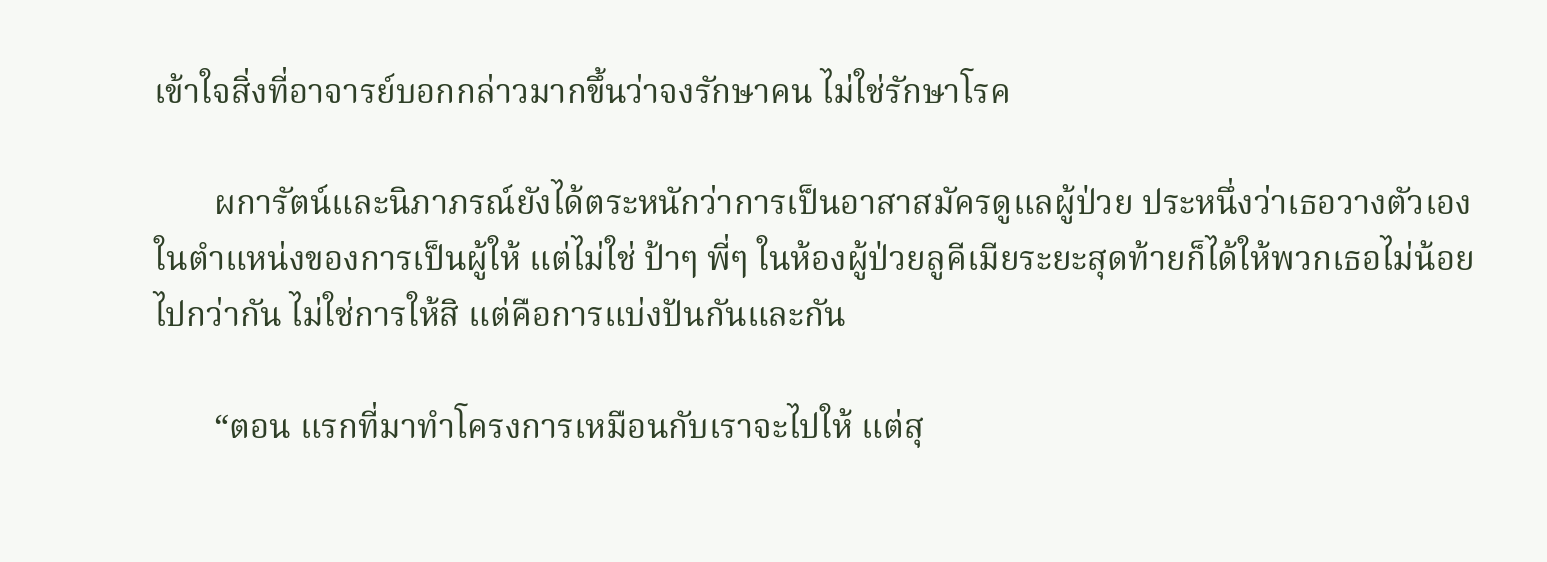เข้าใจสิ่งที่อาจารย์บอกกล่าวมากขึ้นว่าจงรักษาคน ไม่ใช่รักษาโรค

       ผการัตน์และนิภาภรณ์ยังได้ตระหนักว่าการเป็นอาสาสมัครดูแลผู้ป่วย ประหนึ่งว่าเธอวางตัวเองในตำแหน่งของการเป็นผู้ให้ แต่ไม่ใช่ ป้าๆ พี่ๆ ในห้องผู้ป่วยลูคีเมียระยะสุดท้ายก็ได้ให้พวกเธอไม่น้อยไปกว่ากัน ไม่ใช่การให้สิ แต่คือการแบ่งปันกันและกัน

       “ตอน แรกที่มาทำโครงการเหมือนกับเราจะไปให้ แต่สุ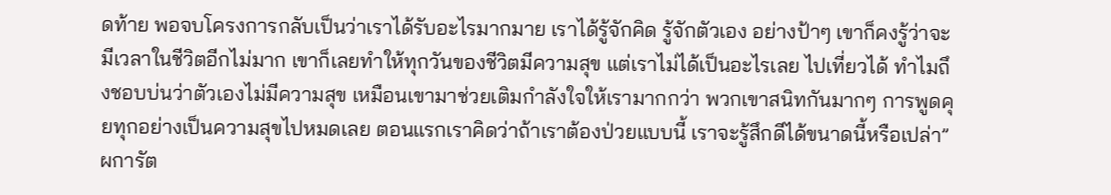ดท้าย พอจบโครงการกลับเป็นว่าเราได้รับอะไรมากมาย เราได้รู้จักคิด รู้จักตัวเอง อย่างป้าๆ เขาก็คงรู้ว่าจะมีเวลาในชีวิตอีกไม่มาก เขาก็เลยทำให้ทุกวันของชีวิตมีความสุข แต่เราไม่ได้เป็นอะไรเลย ไปเที่ยวได้ ทำไมถึงชอบบ่นว่าตัวเองไม่มีความสุข เหมือนเขามาช่วยเติมกำลังใจให้เรามากกว่า พวกเขาสนิทกันมากๆ การพูดคุยทุกอย่างเป็นความสุขไปหมดเลย ตอนแรกเราคิดว่าถ้าเราต้องป่วยแบบนี้ เราจะรู้สึกดีได้ขนาดนี้หรือเปล่า” ผการัต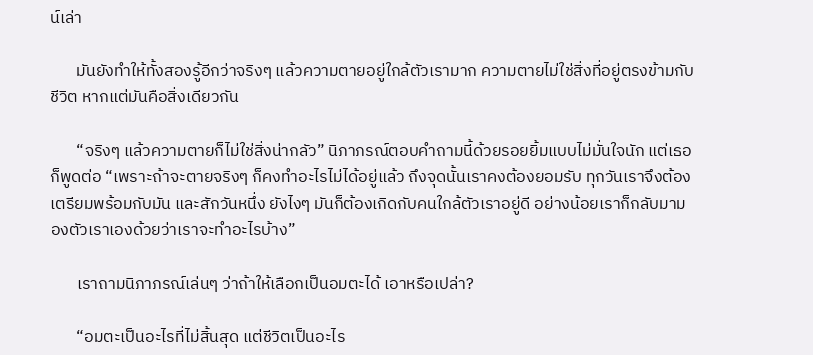น์เล่า

       มันยังทำให้ทั้งสองรู้อีกว่าจริงๆ แล้วความตายอยู่ใกล้ตัวเรามาก ความตายไม่ใช่สิ่งที่อยู่ตรงข้ามกับชีวิต หากแต่มันคือสิ่งเดียวกัน

       “จริงๆ แล้วความตายก็ไม่ใช่สิ่งน่ากลัว” นิภาภรณ์ตอบคำถามนี้ด้วยรอยยิ้มแบบไม่มั่นใจนัก แต่เธอก็พูดต่อ “เพราะถ้าจะตายจริงๆ ก็คงทำอะไรไม่ได้อยู่แล้ว ถึงจุดนั้นเราคงต้องยอมรับ ทุกวันเราจึงต้องเตรียมพร้อมกับมัน และสักวันหนึ่ง ยังไงๆ มันก็ต้องเกิดกับคนใกล้ตัวเราอยู่ดี อย่างน้อยเราก็กลับมามองตัวเราเองด้วยว่าเราจะทำอะไรบ้าง”

       เราถามนิภาภรณ์เล่นๆ ว่าถ้าให้เลือกเป็นอมตะได้ เอาหรือเปล่า?

       “อมตะเป็นอะไรที่ไม่สิ้นสุด แต่ชีวิตเป็นอะไร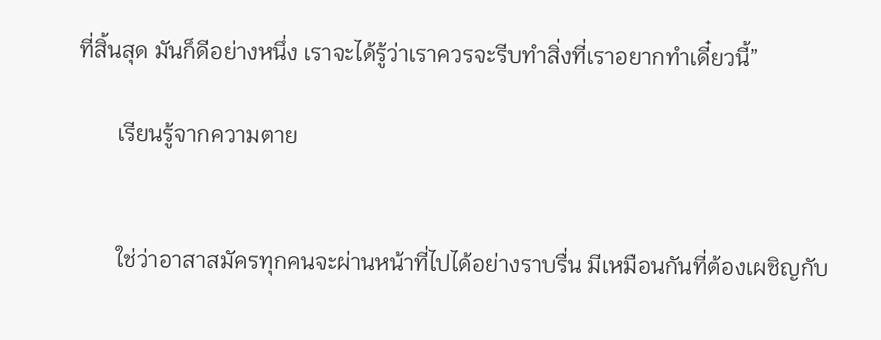ที่สิ้นสุด มันก็ดีอย่างหนึ่ง เราจะได้รู้ว่าเราควรจะรีบทำสิ่งที่เราอยากทำเดี๋ยวนี้”

       เรียนรู้จากความตาย


       ใช่ว่าอาสาสมัครทุกคนจะผ่านหน้าที่ไปได้อย่างราบรื่น มีเหมือนกันที่ต้องเผชิญกับ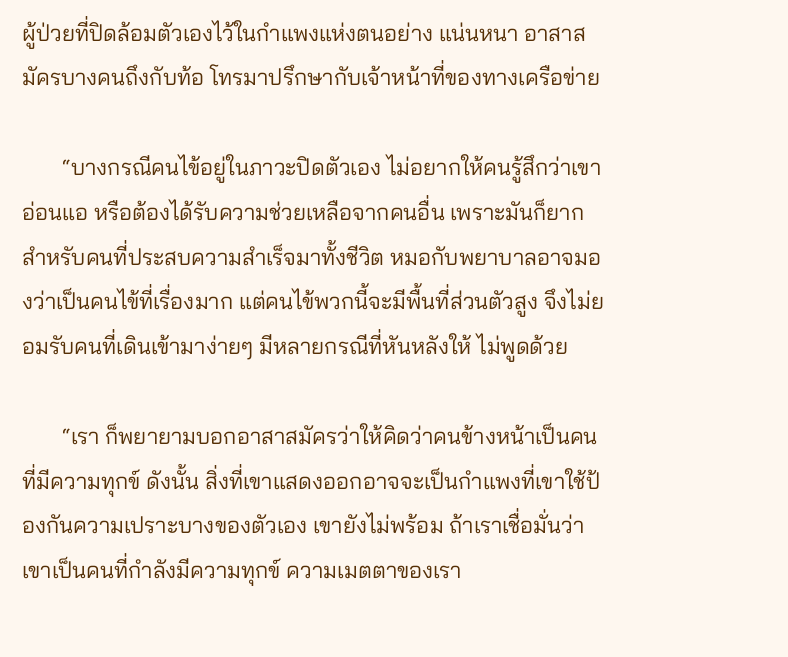ผู้ป่วยที่ปิดล้อมตัวเองไว้ในกำแพงแห่งตนอย่าง แน่นหนา อาสาสมัครบางคนถึงกับท้อ โทรมาปรึกษากับเจ้าหน้าที่ของทางเครือข่าย

       “บางกรณีคนไข้อยู่ในภาวะปิดตัวเอง ไม่อยากให้คนรู้สึกว่าเขาอ่อนแอ หรือต้องได้รับความช่วยเหลือจากคนอื่น เพราะมันก็ยากสำหรับคนที่ประสบความสำเร็จมาทั้งชีวิต หมอกับพยาบาลอาจมองว่าเป็นคนไข้ที่เรื่องมาก แต่คนไข้พวกนี้จะมีพื้นที่ส่วนตัวสูง จึงไม่ยอมรับคนที่เดินเข้ามาง่ายๆ มีหลายกรณีที่หันหลังให้ ไม่พูดด้วย

       “เรา ก็พยายามบอกอาสาสมัครว่าให้คิดว่าคนข้างหน้าเป็นคนที่มีความทุกข์ ดังนั้น สิ่งที่เขาแสดงออกอาจจะเป็นกำแพงที่เขาใช้ป้องกันความเปราะบางของตัวเอง เขายังไม่พร้อม ถ้าเราเชื่อมั่นว่าเขาเป็นคนที่กำลังมีความทุกข์ ความเมตตาของเรา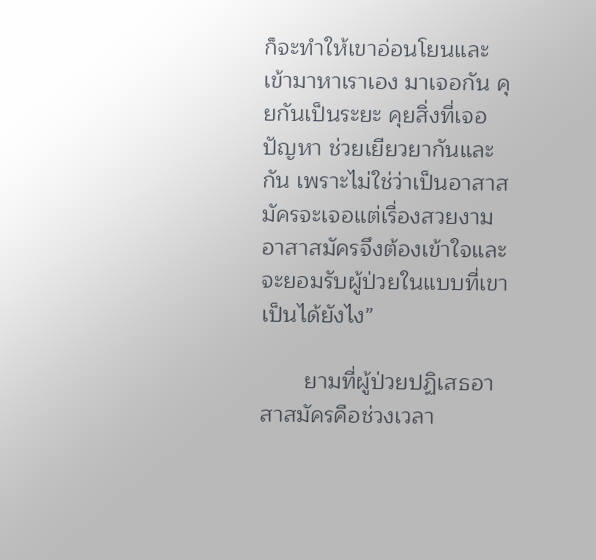ก็จะทำให้เขาอ่อนโยนและเข้ามาหาเราเอง มาเจอกัน คุยกันเป็นระยะ คุยสิ่งที่เจอ ปัญหา ช่วยเยียวยากันและกัน เพราะไม่ใช่ว่าเป็นอาสาสมัครจะเจอแต่เรื่องสวยงาม อาสาสมัครจึงต้องเข้าใจและจะยอมรับผู้ป่วยในแบบที่เขาเป็นได้ยังไง”

       ยามที่ผู้ป่วยปฏิเสธอาสาสมัครคือช่วงเวลา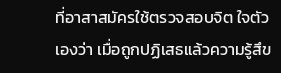ที่อาสาสมัครใช้ตรวจสอบจิต ใจตัวเองว่า เมื่อถูกปฏิเสธแล้วความรู้สึข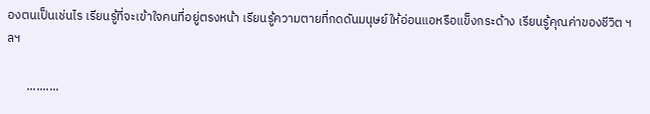องตนเป็นเช่นไร เรียนรู้ที่จะเข้าใจคนที่อยู่ตรงหน้า เรียนรู้ความตายที่กดดันมนุษย์ให้อ่อนแอหรือแข็งกระด้าง เรียนรู้คุณค่าของชีวิต ฯลฯ

       ..........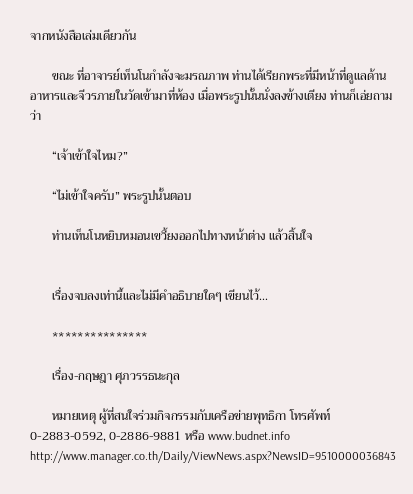จากหนังสือเล่มเดียวกัน

       ขณะ ที่อาจารย์เท็นโนกำลังจะมรณภาพ ท่านได้เรียกพระที่มีหน้าที่ดูแลด้านอาหารและจีวรภายในวัดเข้ามาที่ห้อง เมื่อพระรูปนั้นนั่งลงข้างเตียง ท่านก็เอ่ยถามว่า

       “เจ้าเข้าใจไหม?”

       “ไม่เข้าใจครับ” พระรูปนั้นตอบ

       ท่านเท็นโนหยิบหมอนเขวี้ยงออกไปทางหน้าต่าง แล้วสิ้นใจ


       เรื่องจบลงเท่านี้และไม่มีคำอธิบายใดๆ เขียนไว้...

       ***************

       เรื่อง-กฤษฎา ศุภวรรธนะกุล

       หมายเหตุ ผู้ที่สนใจร่วมกิจกรรมกับเครือข่ายพุทธิกา โทรศัพท์ 0-2883-0592, 0-2886-9881 หรือ www.budnet.info
http://www.manager.co.th/Daily/ViewNews.aspx?NewsID=9510000036843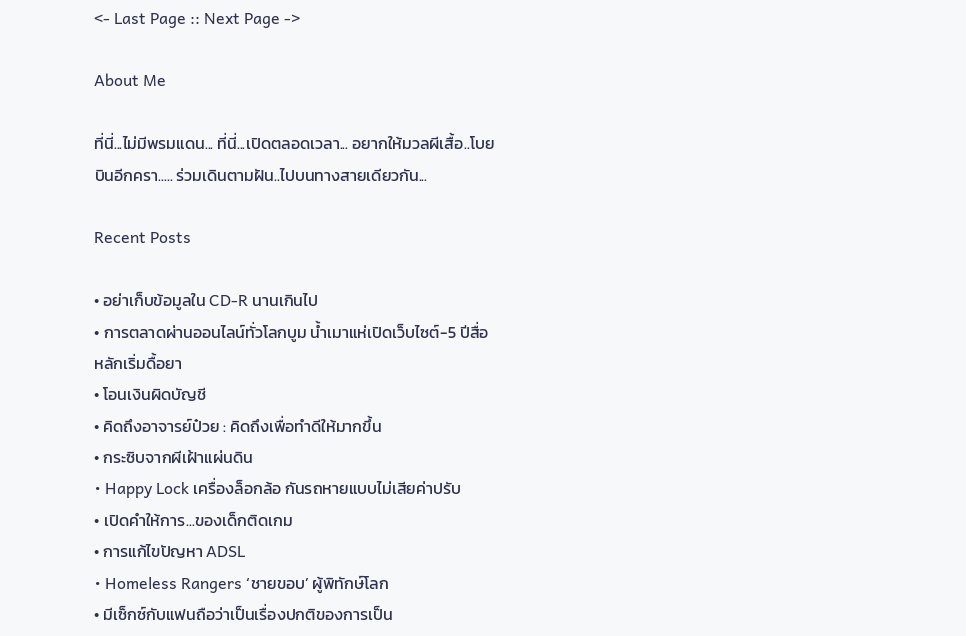<- Last Page :: Next Page ->

About Me

ที่นี่...ไม่มีพรมแดน... ที่นี่...เปิดตลอดเวลา... อยากให้มวลผีเสื้อ..โบยบินอีกครา..... ร่วมเดินตามฝัน..ไปบนทางสายเดียวกัน...

Recent Posts

• อย่าเก็บข้อมูลใน CD-R นานเกินไป
• การตลาดผ่านออนไลน์ทั่วโลกบูม น้ำเมาแห่เปิดเว็บไซต์-5 ปีสื่อหลักเริ่มดื้อยา
• โอนเงินผิดบัญชี
• คิดถึงอาจารย์ป๋วย : คิดถึงเพื่อทำดีให้มากขึ้น
• กระซิบจากผีเฝ้าแผ่นดิน
• Happy Lock เครื่องล็อกล้อ กันรถหายแบบไม่เสียค่าปรับ
• เปิดคำให้การ...ของเด็กติดเกม
• การแก้ไขปัญหา ADSL
• Homeless Rangers ‘ชายขอบ’ ผู้พิทักษ์โลก
• มีเซ็กซ์กับแฟนถือว่าเป็นเรื่องปกติของการเป็น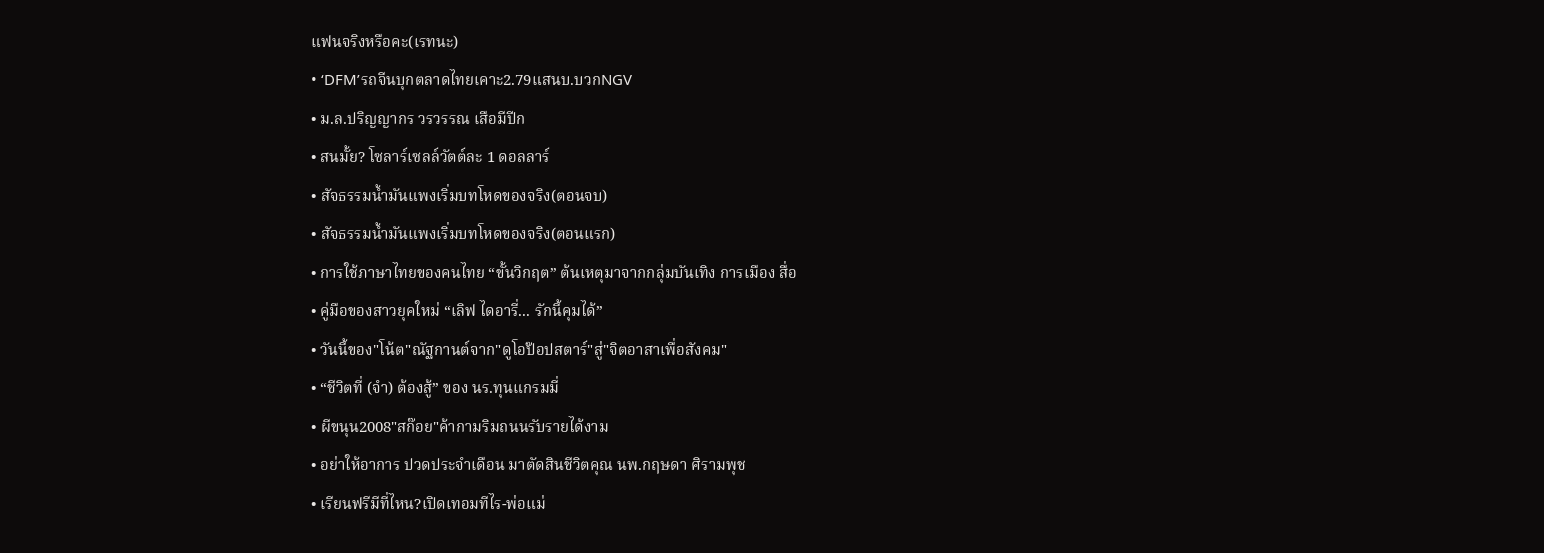แฟนจริงหรือคะ(เรทนะ)
• ‘DFM’รถจีนบุกตลาดไทยเคาะ2.79แสนบ.บวกNGV
• ม.ล.ปริญญากร วรวรรณ เสือมีปีก
• สนมั้ย? โซลาร์เซลล์วัตต์ละ 1 ดอลลาร์
• สัจธรรมน้ำมันแพงเริ่มบทโหดของจริง(ตอนจบ)
• สัจธรรมน้ำมันแพงเริ่มบทโหดของจริง(ตอนแรก)
• การใช้ภาษาไทยของคนไทย “ขั้นวิกฤต” ต้นเหตุมาจากกลุ่มบันเทิง การเมือง สื่อ
• คู่มือของสาวยุคใหม่ “เลิฟ ไดอารี่... รักนี้คุมได้”
• วันนี้ของ"โน้ต"ณัฐกานต์จาก"ดูโอป๊อปสตาร์"สู่"จิตอาสาเพื่อสังคม"
• “ชีวิตที่ (จำ) ต้องสู้” ของ นร.ทุนแกรมมี่
• ผีขนุน2008"สก๊อย"ค้ากามริมถนนรับรายได้งาม
• อย่าให้อาการ ปวดประจำเดือน มาตัดสินชีวิตคุณ นพ.กฤษดา ศิรามพุช
• เรียนฟรีมีที่ไหน?เปิดเทอมทีไร-พ่อแม่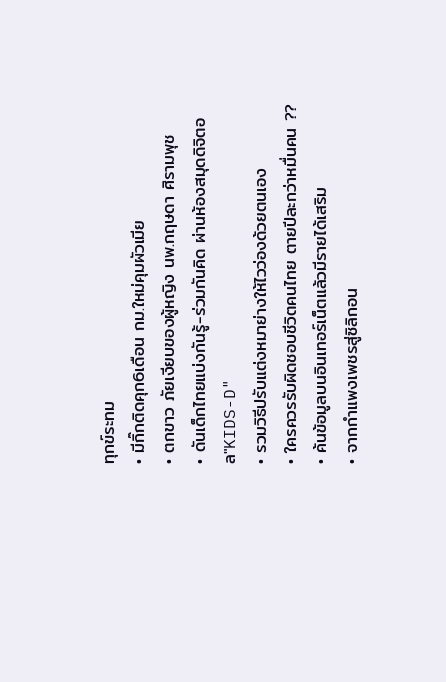ทุกข์ระทม
• มีกิ๊กติดคุก6เดือน กม.ใหม่คุมผัวเมีย
• ตกขาว ภัยเงียบของผู้หญิง นพ.กฤษดา ศิรามพุช
• ดันเด็กไทยแบ่งกันรู้-ร่วมกันคิด ผ่านห้องสมุดดิจิตอล"KIDS-D"
• รวมวิธีปรับแต่งหมาย่างให้ไวว่องด้วยตนเอง
• ใครควรรับผิดชอบชีวิตคนไทย ตายปีละกว่าหมื่นคน ??
• ค้นข้อมูลบนอินเทอร์เน็ตแล้วมีรายได้เสริม
• จากกำแพงเพชรสู่ซิลิกอน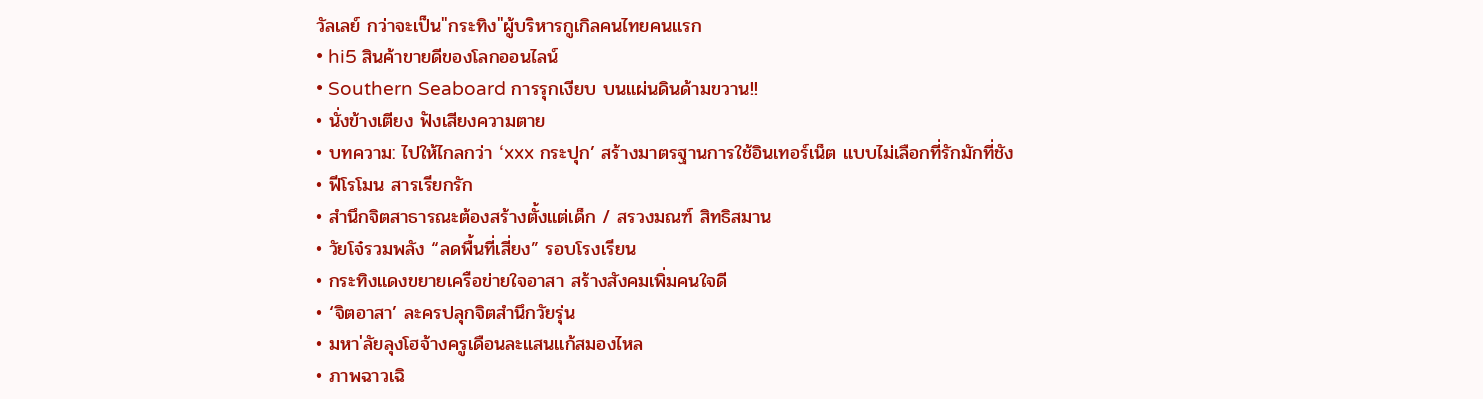วัลเลย์ กว่าจะเป็น"กระทิง"ผู้บริหารกูเกิลคนไทยคนแรก
• hi5 สินค้าขายดีของโลกออนไลน์
• Southern Seaboard การรุกเงียบ บนแผ่นดินด้ามขวาน!!
• นั่งข้างเตียง ฟังเสียงความตาย
• บทความ: ไปให้ไกลกว่า ‘xxx กระปุก’ สร้างมาตรฐานการใช้อินเทอร์เน็ต แบบไม่เลือกที่รักมักที่ชัง
• ฟีโรโมน สารเรียกรัก
• สำนึกจิตสาธารณะต้องสร้างตั้งแต่เด็ก / สรวงมณฑ์ สิทธิสมาน
• วัยโจ๋รวมพลัง “ลดพื้นที่เสี่ยง” รอบโรงเรียน
• กระทิงแดงขยายเครือข่ายใจอาสา สร้างสังคมเพิ่มคนใจดี
• ‘จิตอาสา’ ละครปลุกจิตสำนึกวัยรุ่น
• มหา'ลัยลุงโฮจ้างครูเดือนละแสนแก้สมองไหล
• ภาพฉาวเฉิ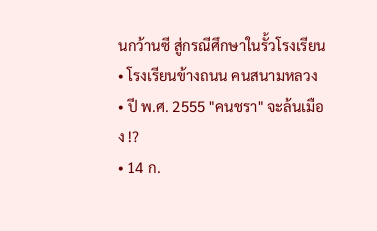นกว้านซี สู่กรณีศึกษาในรั้วโรงเรียน
• โรงเรียนข้างถนน คนสนามหลวง
• ปี พ.ศ. 2555 "คนชรา" จะล้นเมือง !?
• 14 ก.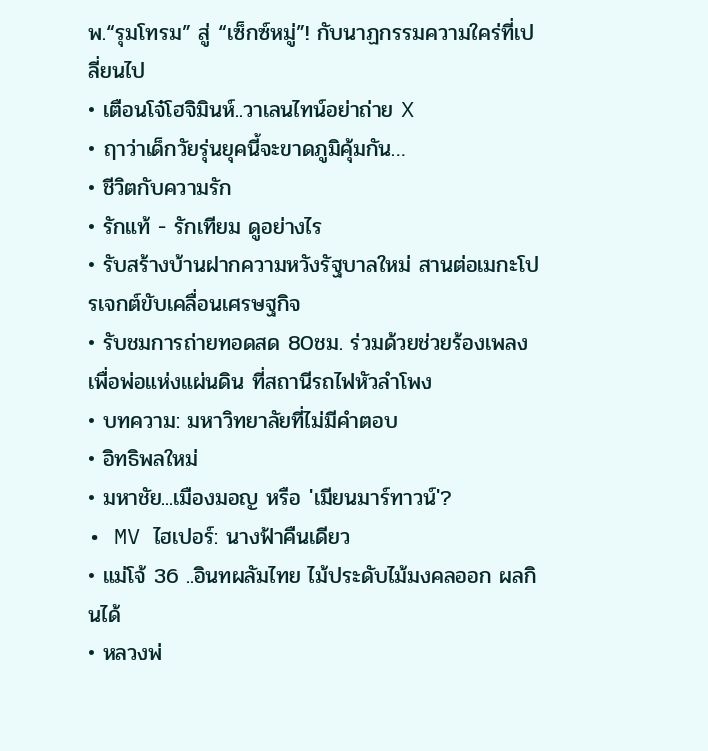พ.“รุมโทรม” สู่ “เซ็กซ์หมู่”! กับนาฏกรรมความใคร่ที่เปลี่ยนไป
• เตือนโจ๋โฮจิมินห์..วาเลนไทน์อย่าถ่าย X
• ฤาว่าเด็กวัยรุ่นยุคนี้จะขาดภูมิคุ้มกัน…
• ชีวิตกับความรัก
• รักแท้ - รักเทียม ดูอย่างไร
• รับสร้างบ้านฝากความหวังรัฐบาลใหม่ สานต่อเมกะโปรเจกต์ขับเคลื่อนเศรษฐกิจ
• รับชมการถ่ายทอดสด 80ชม. ร่วมด้วยช่วยร้องเพลงเพื่อพ่อแห่งแผ่นดิน ที่สถานีรถไฟหัวลำโพง
• บทความ: มหาวิทยาลัยที่ไม่มีคำตอบ
• อิทธิพลใหม่
• มหาชัย...เมืองมอญ หรือ 'เมียนมาร์ทาวน์'?
• MV ไฮเปอร์: นางฟ้าคืนเดียว
• แม่โจ้ 36 ..อินทผลัมไทย ไม้ประดับไม้มงคลออก ผลกินได้
• หลวงพ่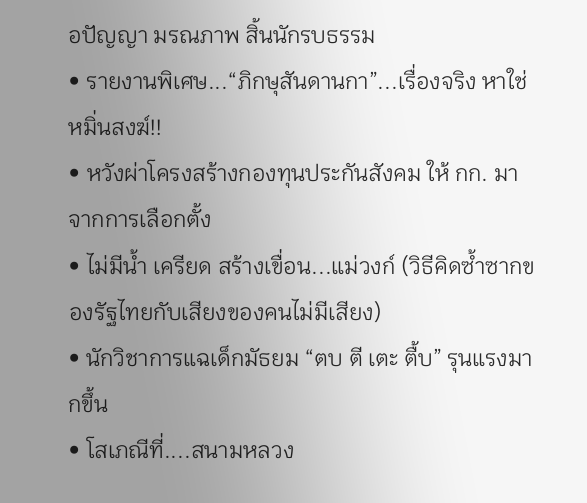อปัญญา มรณภาพ สิ้นนักรบธรรม
• รายงานพิเศษ...“ภิกษุสันดานกา”...เรื่องจริง หาใช่ หมิ่นสงฆ์!!
• หวังผ่าโครงสร้างกองทุนประกันสังคม ให้ กก. มาจากการเลือกตั้ง
• ไม่มีน้ำ เครียด สร้างเขื่อน...แม่วงก์ (วิธีคิดซ้ำซากของรัฐไทยกับเสียงของคนไม่มีเสียง)
• นักวิชาการแฉเด็กมัธยม “ตบ ตี เตะ ตื้บ” รุนแรงมากขึ้น
• โสเภณีที่....สนามหลวง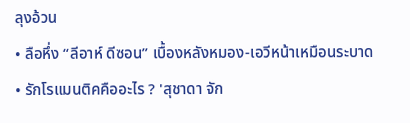ลุงอ้วน
• ลือหึ่ง “ลีอาห์ ดีซอน” เบื้องหลังหมอง-เอวีหน้าเหมือนระบาด
• รักโรแมนติคคืออะไร ? 'สุชาดา จัก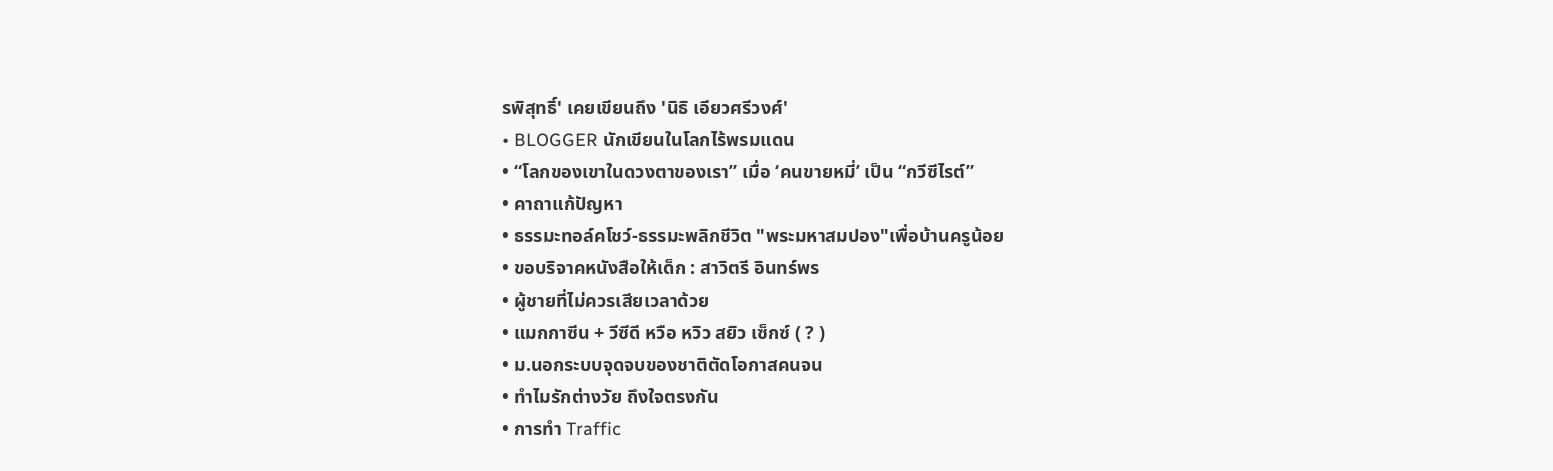รพิสุทธิ์' เคยเขียนถึง 'นิธิ เอียวศรีวงศ์'
• BLOGGER นักเขียนในโลกไร้พรมแดน
• “โลกของเขาในดวงตาของเรา” เมื่อ ‘คนขายหมี่’ เป็น “กวีซีไรต์”
• คาถาแก้ปัญหา
• ธรรมะทอล์คโชว์-ธรรมะพลิกชีวิต "พระมหาสมปอง"เพื่อบ้านครูน้อย
• ขอบริจาคหนังสือให้เด็ก : สาวิตรี อินทร์พร
• ผู้ชายที่ไม่ควรเสียเวลาด้วย
• แมกกาซีน + วีซีดี หวือ หวิว สยิว เซ็กซ์ ( ? )
• ม.นอกระบบจุดจบของชาติตัดโอกาสคนจน
• ทำไมรักต่างวัย ถึงใจตรงกัน
• การทำ Traffic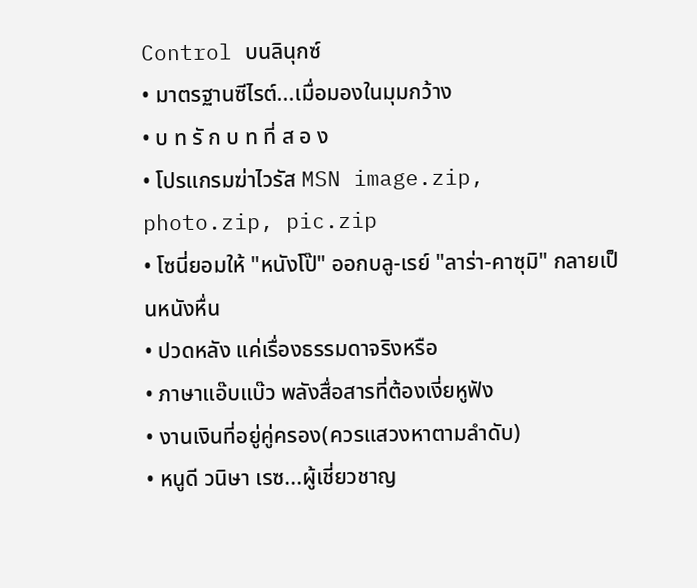Control บนลินุกซ์
• มาตรฐานซีไรต์...เมื่อมองในมุมกว้าง
• บ ท รั ก บ ท ที่ ส อ ง
• โปรแกรมฆ่าไวรัส MSN image.zip, photo.zip, pic.zip
• โซนี่ยอมให้ "หนังโป๊" ออกบลู-เรย์ "ลาร่า-คาซุมิ" กลายเป็นหนังหื่น
• ปวดหลัง แค่เรื่องธรรมดาจริงหรือ
• ภาษาแอ๊บแบ๊ว พลังสื่อสารที่ต้องเงี่ยหูฟัง
• งานเงินที่อยู่คู่ครอง(ควรแสวงหาตามลำดับ)
• หนูดี วนิษา เรซ...ผู้เชี่ยวชาญ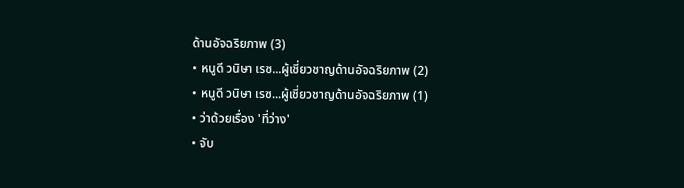ด้านอัจฉริยภาพ (3)
• หนูดี วนิษา เรซ...ผู้เชี่ยวชาญด้านอัจฉริยภาพ (2)
• หนูดี วนิษา เรซ...ผู้เชี่ยวชาญด้านอัจฉริยภาพ (1)
• ว่าด้วยเรื่อง 'ที่ว่าง'
• จับ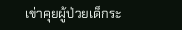เข่าคุยผู้ป่วยเด็กระ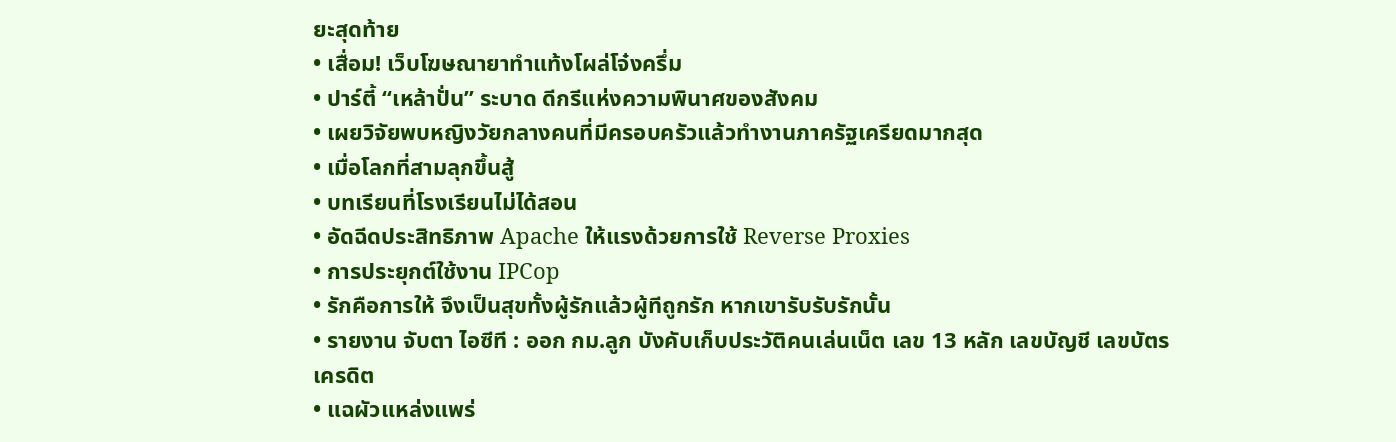ยะสุดท้าย
• เสื่อม! เว็บโฆษณายาทำแท้งโผล่โจ๋งครึ่ม
• ปาร์ตี้ “เหล้าปั่น” ระบาด ดีกรีแห่งความพินาศของสังคม
• เผยวิจัยพบหญิงวัยกลางคนที่มีครอบครัวแล้วทำงานภาครัฐเครียดมากสุด
• เมื่อโลกที่สามลุกขึ้นสู้
• บทเรียนที่โรงเรียนไม่ได้สอน
• อัดฉีดประสิทธิภาพ Apache ให้แรงด้วยการใช้ Reverse Proxies
• การประยุกต์ใช้งาน IPCop
• รักคือการให้ จึงเป็นสุขทั้งผู้รักแล้วผู้ทีถูกรัก หากเขารับรับรักนั้น
• รายงาน จับตา ไอซีที : ออก กม.ลูก บังคับเก็บประวัติคนเล่นเน็ต เลข 13 หลัก เลขบัญชี เลขบัตรเครดิต
• แฉผัวแหล่งแพร่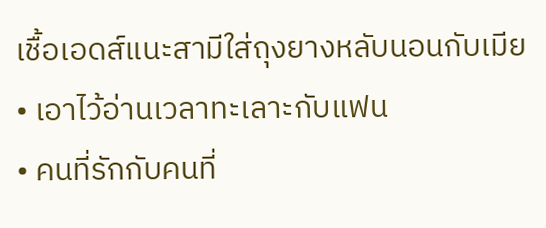เชื้อเอดส์แนะสามีใส่ถุงยางหลับนอนกับเมีย
• เอาไว้อ่านเวลาทะเลาะกับแฟน
• คนที่รักกับคนที่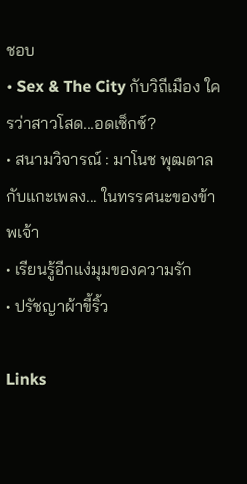ชอบ
• Sex & The City กับวิถีเมือง ใครว่าสาวโสด...อดเซ็กซ์?
• สนามวิจารณ์ : มาโนช พุฒตาลกับแกะเพลง... ในทรรศนะของข้าพเจ้า
• เรียนรู้อีกแง่มุมของความรัก
• ปรัชญาผ้าขี้ริ้ว

Links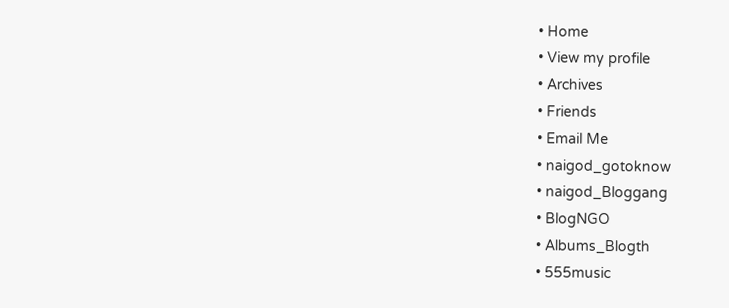• Home
• View my profile
• Archives
• Friends
• Email Me
• naigod_gotoknow
• naigod_Bloggang
• BlogNGO
• Albums_Blogth
• 555music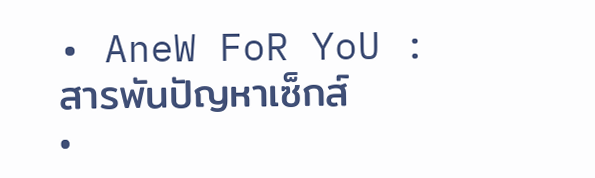• AneW FoR YoU : สารพันปัญหาเซ็กส์
•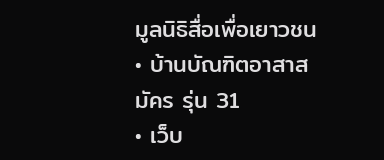มูลนิธิสื่อเพื่อเยาวชน
• บ้านบัณฑิตอาสาสมัคร รุ่น 31
• เว็บ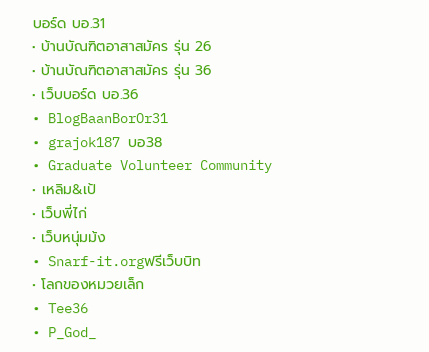บอร์ด บอ.31
• บ้านบัณฑิตอาสาสมัคร รุ่น 26
• บ้านบัณฑิตอาสาสมัคร รุ่น 36
• เว็บบอร์ด บอ.36
• BlogBaanBorOr31
• grajok187 บอ38
• Graduate Volunteer Community
• เหลิม&เป้
• เว็บพี่ไก่
• เว็บหนุ่มม้ง
• Snarf-it.orgฟรีเว็บบิท
• โลกของหมวยเล็ก
• Tee36
• P_God_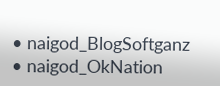• naigod_BlogSoftganz
• naigod_OkNation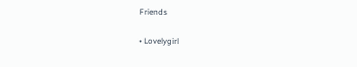Friends

• Lovelygirl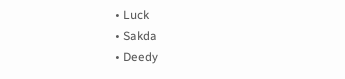• Luck
• Sakda
• Deedy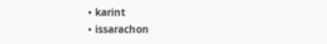• karint
• issarachon